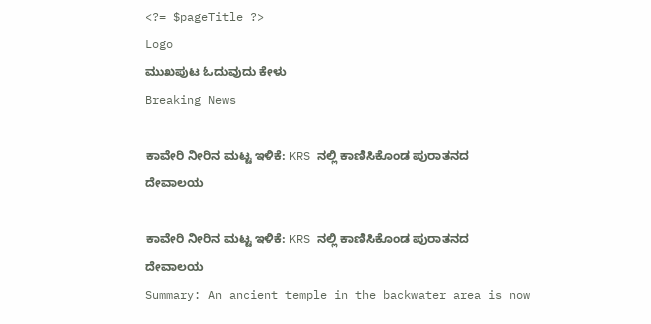<?= $pageTitle ?>
Logo
ಮುಖಪುಟ ಓದುವುದು ಕೇಳು
Breaking News

ಕಾವೇರಿ ನೀರಿನ ಮಟ್ಟ ಇಳಿಕೆ: KRS ನಲ್ಲಿ ಕಾಣಿಸಿಕೊಂಡ ಪುರಾತನದ ದೇವಾಲಯ

ಕಾವೇರಿ ನೀರಿನ ಮಟ್ಟ ಇಳಿಕೆ: KRS ನಲ್ಲಿ ಕಾಣಿಸಿಕೊಂಡ ಪುರಾತನದ ದೇವಾಲಯ
Summary: An ancient temple in the backwater area is now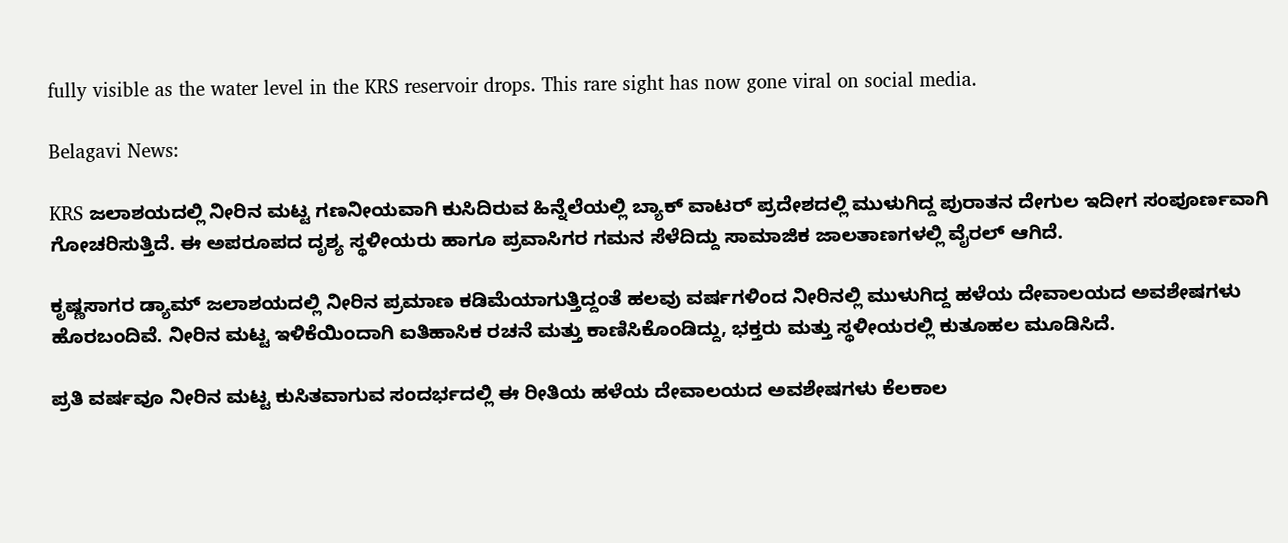fully visible as the water level in the KRS reservoir drops. This rare sight has now gone viral on social media.

Belagavi News:

KRS ಜಲಾಶಯದಲ್ಲಿ ನೀರಿನ ಮಟ್ಟ ಗಣನೀಯವಾಗಿ ಕುಸಿದಿರುವ ಹಿನ್ನೆಲೆಯಲ್ಲಿ ಬ್ಯಾಕ್ ವಾಟರ್ ಪ್ರದೇಶದಲ್ಲಿ ಮುಳುಗಿದ್ದ ಪುರಾತನ ದೇಗುಲ ಇದೀಗ ಸಂಪೂರ್ಣವಾಗಿ ಗೋಚರಿಸುತ್ತಿದೆ. ಈ ಅಪರೂಪದ ದೃಶ್ಯ ಸ್ಥಳೀಯರು ಹಾಗೂ ಪ್ರವಾಸಿಗರ ಗಮನ ಸೆಳೆದಿದ್ದು ಸಾಮಾಜಿಕ ಜಾಲತಾಣಗಳಲ್ಲಿ ವೈರಲ್ ಆಗಿದೆ.

ಕೃಷ್ಣಸಾಗರ ಡ್ಯಾಮ್ ಜಲಾಶಯದಲ್ಲಿ ನೀರಿನ ಪ್ರಮಾಣ ಕಡಿಮೆಯಾಗುತ್ತಿದ್ದಂತೆ ಹಲವು ವರ್ಷಗಳಿಂದ ನೀರಿನಲ್ಲಿ ಮುಳುಗಿದ್ದ ಹಳೆಯ ದೇವಾಲಯದ ಅವಶೇಷಗಳು ಹೊರಬಂದಿವೆ. ನೀರಿನ ಮಟ್ಟ ಇಳಿಕೆಯಿಂದಾಗಿ ಐತಿಹಾಸಿಕ ರಚನೆ ಮತ್ತು ಕಾಣಿಸಿಕೊಂಡಿದ್ದು, ಭಕ್ತರು ಮತ್ತು ಸ್ಥಳೀಯರಲ್ಲಿ ಕುತೂಹಲ ಮೂಡಿಸಿದೆ.

ಪ್ರತಿ ವರ್ಷವೂ ನೀರಿನ ಮಟ್ಟ ಕುಸಿತವಾಗುವ ಸಂದರ್ಭದಲ್ಲಿ ಈ ರೀತಿಯ ಹಳೆಯ ದೇವಾಲಯದ ಅವಶೇಷಗಳು ಕೆಲಕಾಲ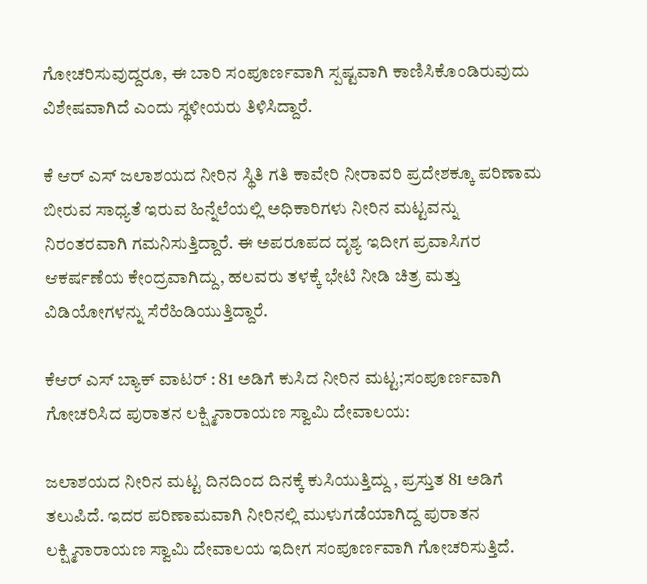ಗೋಚರಿಸುವುದ್ದರೂ, ಈ ಬಾರಿ ಸಂಪೂರ್ಣವಾಗಿ ಸ್ಪಷ್ಟವಾಗಿ ಕಾಣಿಸಿಕೊಂಡಿರುವುದು ವಿಶೇಷವಾಗಿದೆ ಎಂದು ಸ್ಥಳೀಯರು ತಿಳಿಸಿದ್ದಾರೆ.

ಕೆ ಆರ್ ಎಸ್ ಜಲಾಶಯದ ನೀರಿನ ಸ್ಥಿತಿ ಗತಿ ಕಾವೇರಿ ನೀರಾವರಿ ಪ್ರದೇಶಕ್ಕೂ ಪರಿಣಾಮ ಬೀರುವ ಸಾಧ್ಯತೆ ಇರುವ ಹಿನ್ನೆಲೆಯಲ್ಲಿ ಅಧಿಕಾರಿಗಳು ನೀರಿನ ಮಟ್ಟವನ್ನು ನಿರಂತರವಾಗಿ ಗಮನಿಸುತ್ತಿದ್ದಾರೆ. ಈ ಅಪರೂಪದ ದೃಶ್ಯ ಇದೀಗ ಪ್ರವಾಸಿಗರ ಆಕರ್ಷಣೆಯ ಕೇಂದ್ರವಾಗಿದ್ದು, ಹಲವರು ತಳಕ್ಕೆ ಭೇಟಿ ನೀಡಿ ಚಿತ್ರ ಮತ್ತು ವಿಡಿಯೋಗಳನ್ನು ಸೆರೆಹಿಡಿಯುತ್ತಿದ್ದಾರೆ.

ಕೆಆರ್ ಎಸ್ ಬ್ಯಾಕ್ ವಾಟರ್ : 81 ಅಡಿಗೆ ಕುಸಿದ ನೀರಿನ ಮಟ್ಟ;ಸಂಪೂರ್ಣವಾಗಿ ಗೋಚರಿಸಿದ ಪುರಾತನ ಲಕ್ಷ್ಮಿನಾರಾಯಣ ಸ್ವಾಮಿ ದೇವಾಲಯ:

ಜಲಾಶಯದ ನೀರಿನ ಮಟ್ಟ ದಿನದಿಂದ ದಿನಕ್ಕೆ ಕುಸಿಯುತ್ತಿದ್ದು , ಪ್ರಸ್ತುತ 81 ಅಡಿಗೆ ತಲುಪಿದೆ. ಇದರ ಪರಿಣಾಮವಾಗಿ ನೀರಿನಲ್ಲಿ ಮುಳುಗಡೆಯಾಗಿದ್ದ ಪುರಾತನ ಲಕ್ಷ್ಮಿನಾರಾಯಣ ಸ್ವಾಮಿ ದೇವಾಲಯ ಇದೀಗ ಸಂಪೂರ್ಣವಾಗಿ ಗೋಚರಿಸುತ್ತಿದೆ.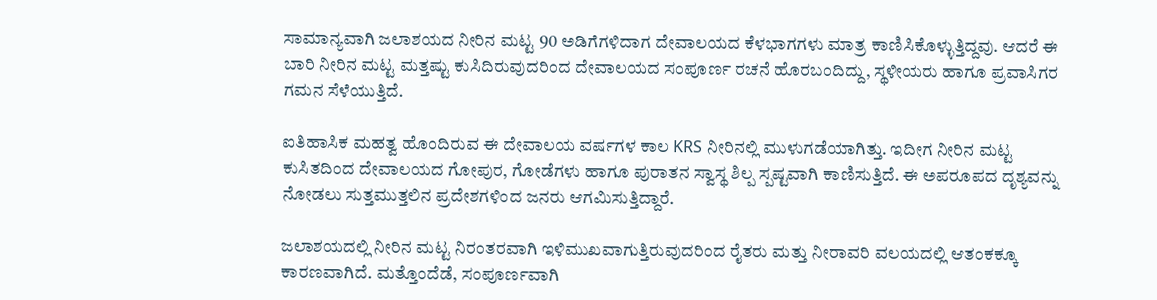ಸಾಮಾನ್ಯವಾಗಿ ಜಲಾಶಯದ ನೀರಿನ ಮಟ್ಟ 90 ಅಡಿಗೆಗಳಿದಾಗ ದೇವಾಲಯದ ಕೆಳಭಾಗಗಳು ಮಾತ್ರ ಕಾಣಿಸಿಕೊಳ್ಳುತ್ತಿದ್ದವು. ಆದರೆ ಈ ಬಾರಿ ನೀರಿನ ಮಟ್ಟ ಮತ್ತಷ್ಟು ಕುಸಿದಿರುವುದರಿಂದ ದೇವಾಲಯದ ಸಂಪೂರ್ಣ ರಚನೆ ಹೊರಬಂದಿದ್ದು, ಸ್ಥಳೀಯರು ಹಾಗೂ ಪ್ರವಾಸಿಗರ ಗಮನ ಸೆಳೆಯುತ್ತಿದೆ.

ಐತಿಹಾಸಿಕ ಮಹತ್ವ ಹೊಂದಿರುವ ಈ ದೇವಾಲಯ ವರ್ಷಗಳ ಕಾಲ KRS ನೀರಿನಲ್ಲಿ ಮುಳುಗಡೆಯಾಗಿತ್ತು. ಇದೀಗ ನೀರಿನ ಮಟ್ಟ ಕುಸಿತದಿಂದ ದೇವಾಲಯದ ಗೋಪುರ, ಗೋಡೆಗಳು ಹಾಗೂ ಪುರಾತನ ಸ್ವಾಸ್ಥ ಶಿಲ್ಪ ಸ್ಪಷ್ಟವಾಗಿ ಕಾಣಿಸುತ್ತಿದೆ. ಈ ಅಪರೂಪದ ದೃಶ್ಯವನ್ನು ನೋಡಲು ಸುತ್ತಮುತ್ತಲಿನ ಪ್ರದೇಶಗಳಿಂದ ಜನರು ಆಗಮಿಸುತ್ತಿದ್ದಾರೆ.

ಜಲಾಶಯದಲ್ಲಿ ನೀರಿನ ಮಟ್ಟ ನಿರಂತರವಾಗಿ ಇಳಿಮುಖವಾಗುತ್ತಿರುವುದರಿಂದ ರೈತರು ಮತ್ತು ನೀರಾವರಿ ವಲಯದಲ್ಲಿ ಆತಂಕಕ್ಕೂ ಕಾರಣವಾಗಿದೆ. ಮತ್ತೊಂದೆಡೆ, ಸಂಪೂರ್ಣವಾಗಿ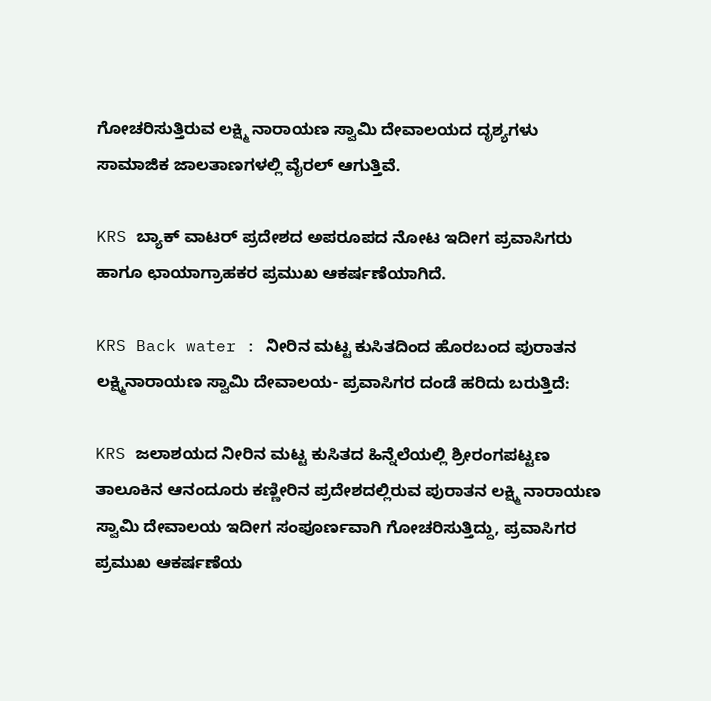ಗೋಚರಿಸುತ್ತಿರುವ ಲಕ್ಷ್ಮಿ ನಾರಾಯಣ ಸ್ವಾಮಿ ದೇವಾಲಯದ ದೃಶ್ಯಗಳು ಸಾಮಾಜಿಕ ಜಾಲತಾಣಗಳಲ್ಲಿ ವೈರಲ್ ಆಗುತ್ತಿವೆ.

KRS ಬ್ಯಾಕ್ ವಾಟರ್ ಪ್ರದೇಶದ ಅಪರೂಪದ ನೋಟ ಇದೀಗ ಪ್ರವಾಸಿಗರು ಹಾಗೂ ಛಾಯಾಗ್ರಾಹಕರ ಪ್ರಮುಖ ಆಕರ್ಷಣೆಯಾಗಿದೆ.

KRS Back water : ನೀರಿನ ಮಟ್ಟ ಕುಸಿತದಿಂದ ಹೊರಬಂದ ಪುರಾತನ ಲಕ್ಷ್ಮಿನಾರಾಯಣ ಸ್ವಾಮಿ ದೇವಾಲಯ- ಪ್ರವಾಸಿಗರ ದಂಡೆ ಹರಿದು ಬರುತ್ತಿದೆ:

KRS ಜಲಾಶಯದ ನೀರಿನ ಮಟ್ಟ ಕುಸಿತದ ಹಿನ್ನೆಲೆಯಲ್ಲಿ ಶ್ರೀರಂಗಪಟ್ಟಣ ತಾಲೂಕಿನ ಆನಂದೂರು ಕಣ್ಣೀರಿನ ಪ್ರದೇಶದಲ್ಲಿರುವ ಪುರಾತನ ಲಕ್ಷ್ಮಿ ನಾರಾಯಣ ಸ್ವಾಮಿ ದೇವಾಲಯ ಇದೀಗ ಸಂಪೂರ್ಣವಾಗಿ ಗೋಚರಿಸುತ್ತಿದ್ದು, ಪ್ರವಾಸಿಗರ ಪ್ರಮುಖ ಆಕರ್ಷಣೆಯ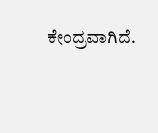ಕೇಂದ್ರವಾಗಿದೆ.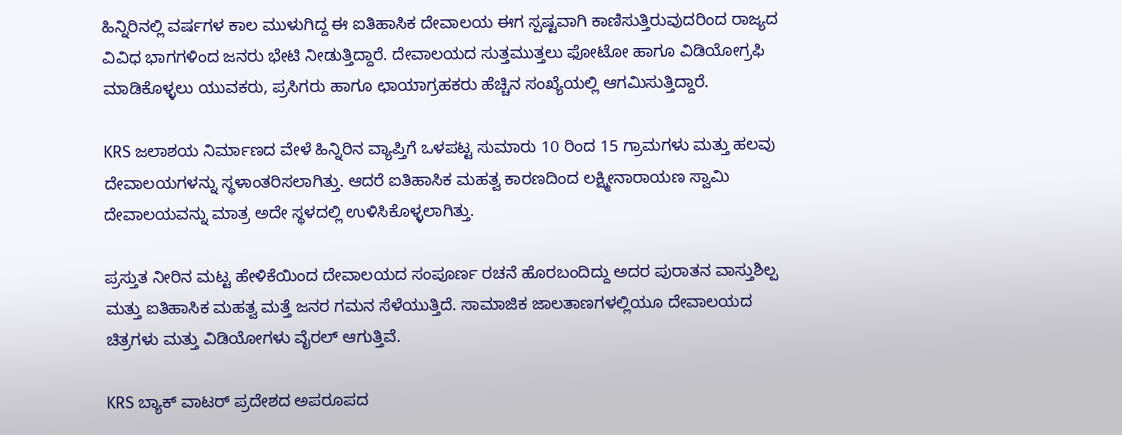ಹಿನ್ನಿರಿನಲ್ಲಿ ವರ್ಷಗಳ ಕಾಲ ಮುಳುಗಿದ್ದ ಈ ಐತಿಹಾಸಿಕ ದೇವಾಲಯ ಈಗ ಸ್ಪಷ್ಟವಾಗಿ ಕಾಣಿಸುತ್ತಿರುವುದರಿಂದ ರಾಜ್ಯದ ವಿವಿಧ ಭಾಗಗಳಿಂದ ಜನರು ಭೇಟಿ ನೀಡುತ್ತಿದ್ದಾರೆ. ದೇವಾಲಯದ ಸುತ್ತಮುತ್ತಲು ಫೋಟೋ ಹಾಗೂ ವಿಡಿಯೋಗ್ರಫಿ ಮಾಡಿಕೊಳ್ಳಲು ಯುವಕರು, ಪ್ರಸಿಗರು ಹಾಗೂ ಛಾಯಾಗ್ರಹಕರು ಹೆಚ್ಚಿನ ಸಂಖ್ಯೆಯಲ್ಲಿ ಆಗಮಿಸುತ್ತಿದ್ದಾರೆ.

KRS ಜಲಾಶಯ ನಿರ್ಮಾಣದ ವೇಳೆ ಹಿನ್ನಿರಿನ ವ್ಯಾಪ್ತಿಗೆ ಒಳಪಟ್ಟ ಸುಮಾರು 10 ರಿಂದ 15 ಗ್ರಾಮಗಳು ಮತ್ತು ಹಲವು ದೇವಾಲಯಗಳನ್ನು ಸ್ಥಳಾಂತರಿಸಲಾಗಿತ್ತು. ಆದರೆ ಐತಿಹಾಸಿಕ ಮಹತ್ವ ಕಾರಣದಿಂದ ಲಕ್ಷ್ಮೀನಾರಾಯಣ ಸ್ವಾಮಿ ದೇವಾಲಯವನ್ನು ಮಾತ್ರ ಅದೇ ಸ್ಥಳದಲ್ಲಿ ಉಳಿಸಿಕೊಳ್ಳಲಾಗಿತ್ತು.

ಪ್ರಸ್ತುತ ನೀರಿನ ಮಟ್ಟ ಹೇಳಿಕೆಯಿಂದ ದೇವಾಲಯದ ಸಂಪೂರ್ಣ ರಚನೆ ಹೊರಬಂದಿದ್ದು ಅದರ ಪುರಾತನ ವಾಸ್ತುಶಿಲ್ಪ ಮತ್ತು ಐತಿಹಾಸಿಕ ಮಹತ್ವ ಮತ್ತೆ ಜನರ ಗಮನ ಸೆಳೆಯುತ್ತಿದೆ. ಸಾಮಾಜಿಕ ಜಾಲತಾಣಗಳಲ್ಲಿಯೂ ದೇವಾಲಯದ ಚಿತ್ರಗಳು ಮತ್ತು ವಿಡಿಯೋಗಳು ವೈರಲ್ ಆಗುತ್ತಿವೆ.

KRS ಬ್ಯಾಕ್ ವಾಟರ್ ಪ್ರದೇಶದ ಅಪರೂಪದ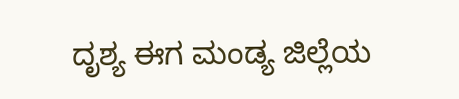ದೃಶ್ಯ ಈಗ ಮಂಡ್ಯ ಜಿಲ್ಲೆಯ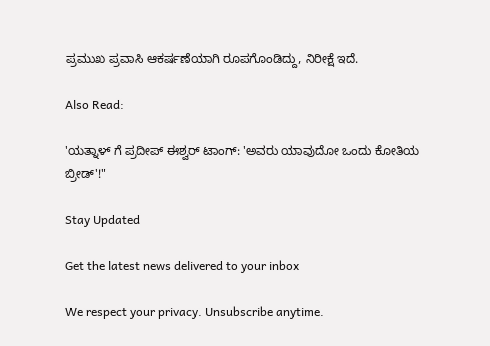ಪ್ರಮುಖ ಪ್ರವಾಸಿ ಆಕರ್ಷಣೆಯಾಗಿ ರೂಪಗೊಂಡಿದ್ದು, ನಿರೀಕ್ಷೆ ಇದೆ.

Also Read:

'ಯತ್ನಾಳ್ ಗೆ ಪ್ರದೀಪ್ ಈಶ್ವರ್ ಟಾಂಗ್: 'ಅವರು ಯಾವುದೋ ಒಂದು ಕೋತಿಯ ಬ್ರೀಡ್'!"

Stay Updated

Get the latest news delivered to your inbox

We respect your privacy. Unsubscribe anytime.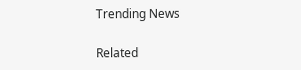Trending News

Related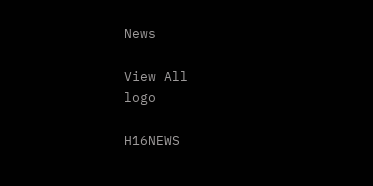News

View All
logo

H16NEWS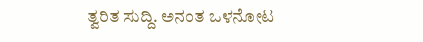ತ್ವರಿತ ಸುದ್ದಿ. ಅನಂತ ಒಳನೋಟ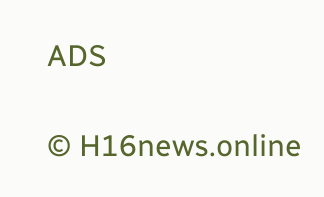ADS

© H16news.online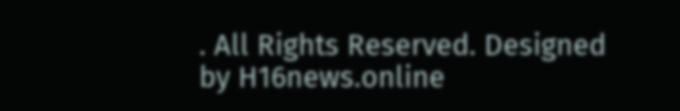. All Rights Reserved. Designed by H16news.online